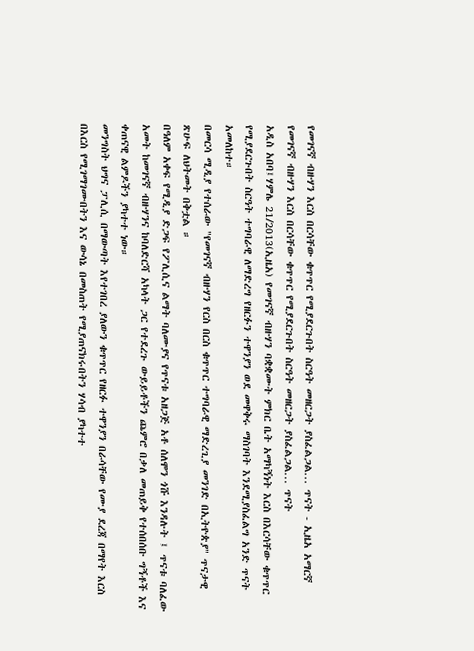የመገናኛ ብዙሃን እርስ በርሳቸው ቁጥጥር የሚያደርጉበት ስርዓት መዘርጋት ያስፈልጋል... ጥናት - ኢዜአ አማርኛ
የመገናኛ ብዙሃን እርስ በርሳቸው ቁጥጥር የሚያደርጉበት ስርዓት መዘርጋት ያስፈልጋል... ጥናት
አዲስ አበባ፤ሃምሌ 21/2013(ኢዜአ) የመገናኛ ብዙሃን ባቋቋሙት ምክር ቤት አማካኝነት እርስ በእርሳቸው ቁጥጥር የሚያደርጉበት ስርዓት ተግባራዊ ለማድረግ የዘርፉን ተዋንያን ወደ መዋቅሩ ማስገባት እንደሚያስፈልግ አንድ ጥናት አመለከተ።
በመርሳ ሚዲያ የተሰራው "የመገናኛ ብዙሃን የርስ በርስ ቁጥጥር ተግባራዊ ማድረጊያ መንገድ በኢትዮጵያ" ጥናታዊ ጽሁፍ ለህትመት በቅቷል ።
በዓለም አቀፍ የሚዲያ ድጋፍ የፖሊሲና ልማት ባለሙያና የጥናቱ አዘጋጅ አቶ ሰለሞን ጎሹ እንዳሉት ፤ ጥናቱ ባለፈው አመት ከመገናኛ ብዙሃንና ከባለድርሻ አካላት ጋር የተደረጉ ውይይቶችን ጨምሮ በቃለ መጠይቅ የተሰበሰቡ ግኝቶች እና ቀጠናዊ ልምዶችን ያካተተ ነው።
መንግስት ህግና ፓሊሲ በማውጣት እየተገበረ ያለውን ቁጥጥር የዘርፉ ተዋንያን በራሳቸው የሙያ ደረጃ በማየት እርስ በእርስ የሚገማገሙበትን እና ውሳኔ በመስጠት የሚያጠናክሩበትን ሃሳብ ያካተተ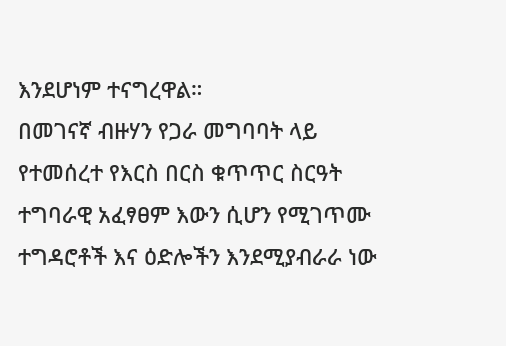እንደሆነም ተናግረዋል።
በመገናኛ ብዙሃን የጋራ መግባባት ላይ የተመሰረተ የእርስ በርስ ቁጥጥር ስርዓት ተግባራዊ አፈፃፀም እውን ሲሆን የሚገጥሙ ተግዳሮቶች እና ዕድሎችን እንደሚያብራራ ነው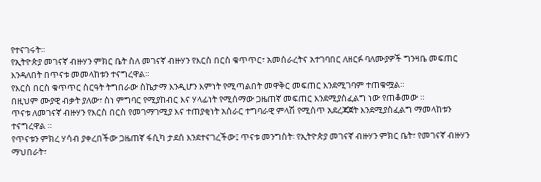የተናገሩት።
የኢትዮጵያ መገናኛ ብዙሃን ምክር ቤት ስለ መገናኛ ብዙሃን የእርስ በርስ ቁጥጥር፣ አመሰራረትና አተገባበር ለዘርፉ ባለሙያዎች ግንዛቤ መፍጠር እንዳለበት በጥናቱ መመላከቱን ተናግረዋል።
የእርስ በርስ ቁጥጥር ስርዓት ትግበራው ስኬታማ እንዲሆን እምነት የሚጣልበት መዋቅር መፍጠር እንደሚገባም ተጠቁሟል።
በዚህም ሙያዊ ብቃት ያለው፣ ስነ ምግባር የሚያከብር እና ሃላፊነት የሚሰማው ጋዜጠኛ መፍጠር እንደሚያስፈልግ ነው የጠቆመው ።
ጥናቱ ለመገናኛ ብዙሃን የእርስ በርስ የመገማገሚያ እና ተጠያቂነት አሰራር ተግባራዊ ምላሽ የሚሰጥ አደረጃጀት እንደሚያስፈልግ ማመላከቱን ተናግረዋል ።
የጥናቱን ምክረ ሃሳብ ያቀረበችው ጋዜጠኛ ፋሲካ ታደሰ እንደተናገረችው፤ ጥናቱ መንግስት፡ የኢትዮጵያ መገናኛ ብዙሃን ምክር ቤት፣ የመገናኛ ብዙሃን ማህበራት፣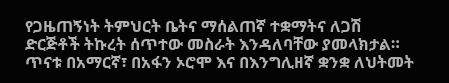የጋዜጠኝነት ትምህርት ቤትና ማሰልጠኛ ተቋማትና ለጋሽ ድርጅቶች ትኩረት ሰጥተው መስራት እንዳለባቸው ያመላክታል።
ጥናቱ በአማርኛ፣ በአፋን ኦሮሞ እና በእንግሊዘኛ ቋንቋ ለህትመት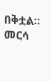በቅቷል።
መርሳ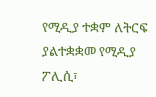የሚዲያ ተቋም ለትርፍ ያልተቋቋመ የሚዲያ ፖሊሲ፣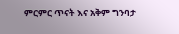ምርምር ጥናት እና አቅም ግንባታ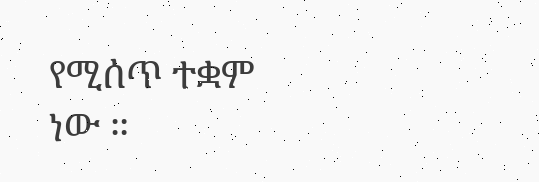የሚሰጥ ተቋም ነው ።